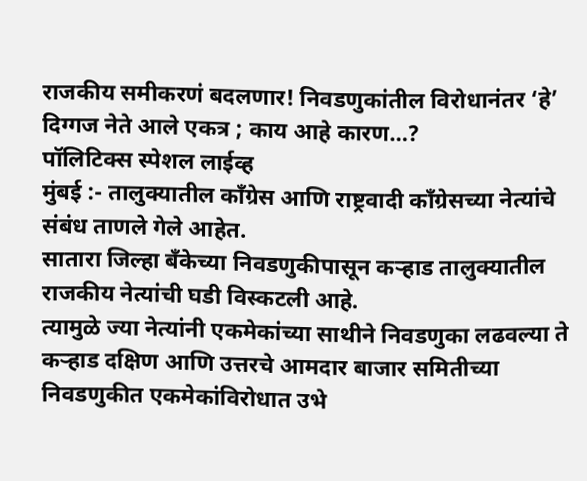राजकीय समीकरणं बदलणार! निवडणुकांतील विरोधानंतर ‘हे’ दिग्गज नेते आले एकत्र ; काय आहे कारण…?
पॉलिटिक्स स्पेशल लाईव्ह
मुंबई :- तालुक्यातील काँग्रेस आणि राष्ट्रवादी काँग्रेसच्या नेत्यांचे संबंध ताणले गेले आहेत.
सातारा जिल्हा बॅंकेच्या निवडणुकीपासून कऱ्हाड तालुक्यातील राजकीय नेत्यांची घडी विस्कटली आहे.
त्यामुळे ज्या नेत्यांनी एकमेकांच्या साथीने निवडणुका लढवल्या ते कऱ्हाड दक्षिण आणि उत्तरचे आमदार बाजार समितीच्या निवडणुकीत एकमेकांविरोधात उभे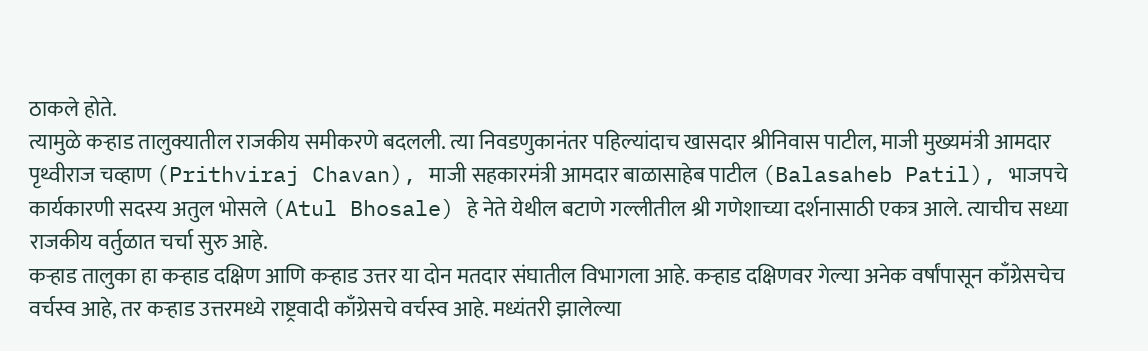ठाकले होते.
त्यामुळे कऱ्हाड तालुक्यातील राजकीय समीकरणे बदलली. त्या निवडणुकानंतर पहिल्यांदाच खासदार श्रीनिवास पाटील, माजी मुख्यमंत्री आमदार पृथ्वीराज चव्हाण (Prithviraj Chavan), माजी सहकारमंत्री आमदार बाळासाहेब पाटील (Balasaheb Patil), भाजपचे कार्यकारणी सदस्य अतुल भोसले (Atul Bhosale) हे नेते येथील बटाणे गल्लीतील श्री गणेशाच्या दर्शनासाठी एकत्र आले. त्याचीच सध्या राजकीय वर्तुळात चर्चा सुरु आहे.
कऱ्हाड तालुका हा कऱ्हाड दक्षिण आणि कऱ्हाड उत्तर या दोन मतदार संघातील विभागला आहे. कऱ्हाड दक्षिणवर गेल्या अनेक वर्षांपासून काँग्रेसचेच वर्चस्व आहे, तर कऱ्हाड उत्तरमध्ये राष्ट्रवादी काँग्रेसचे वर्चस्व आहे. मध्यंतरी झालेल्या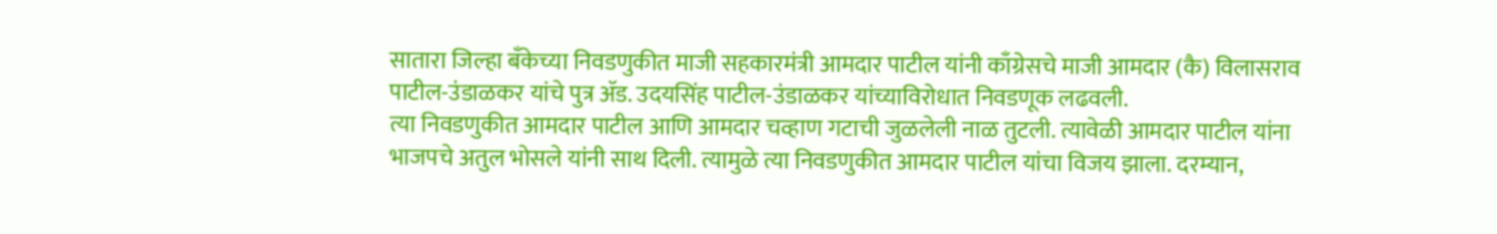सातारा जिल्हा बॅंकेच्या निवडणुकीत माजी सहकारमंत्री आमदार पाटील यांनी काँग्रेसचे माजी आमदार (कै) विलासराव पाटील-उंडाळकर यांचे पुत्र ॲड. उदयसिंह पाटील-उंडाळकर यांच्याविरोधात निवडणूक लढवली.
त्या निवडणुकीत आमदार पाटील आणि आमदार चव्हाण गटाची जुळलेली नाळ तुटली. त्यावेळी आमदार पाटील यांना भाजपचे अतुल भोसले यांनी साथ दिली. त्यामुळे त्या निवडणुकीत आमदार पाटील यांचा विजय झाला. दरम्यान,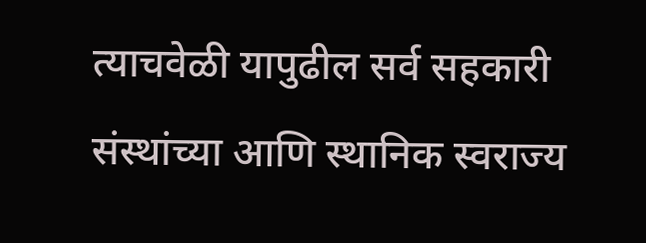त्याचवेळी यापुढील सर्व सहकारी संस्थांच्या आणि स्थानिक स्वराज्य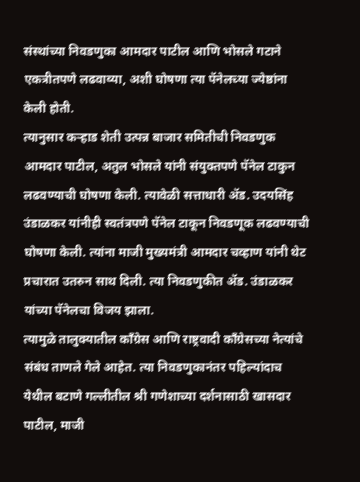संस्थांच्या निवडणुका आमदार पाटील आणि भोसले गटाने एकत्रीतपणे लढवाव्या, अशी घोषणा त्या पॅनेलच्या ज्येष्ठांना केली होती.
त्यानुसार कऱ्हाड शेती उत्पन्न बाजार समितीची निवडणुक आमदार पाटील, अतुल भोसले यांनी संयुक्तपणे पॅनेल टाकुन लढवण्याची घोषणा केली. त्यावेळी सत्ताधारी ॲड. उदयसिंह उंडाळकर यांनीही स्वतंत्रपणे पॅनेल टाकून निवडणूक लढवण्याची घोषणा केली. त्यांना माजी मुख्यमंत्री आमदार चव्हाण यांनी थेट प्रचारात उतरुन साथ दिली. त्या निवडणुकीत ॲड. उंडाळकर यांच्या पॅनेलचा विजय झाला.
त्यामुळे तालुक्यातील काँग्रेस आणि राष्ट्रवादी काँग्रेसच्या नेत्यांचे संबंध ताणले गेले आहेत. त्या निवडणुकानंतर पहिल्यांदाच येथील बटाणे गल्लीतील श्री गणेशाच्या दर्शनासाठी खासदार पाटील, माजी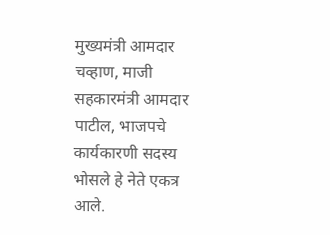मुख्यमंत्री आमदार चव्हाण, माजी सहकारमंत्री आमदार पाटील, भाजपचे कार्यकारणी सदस्य भोसले हे नेते एकत्र आले.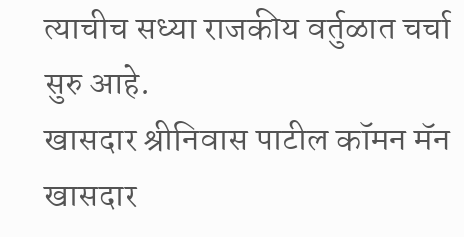त्याचीच सध्या राजकीय वर्तुळात चर्चा सुरु आहे.
खासदार श्रीनिवास पाटील कॉमन मॅन
खासदार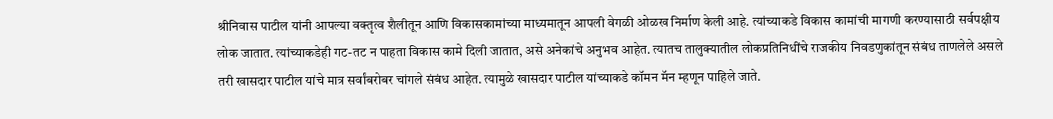श्रीनिवास पाटील यांनी आपल्या वक्तृत्व शैलीतून आणि विकासकामांच्या माध्यमातून आपली वेगळी ओळख निर्माण केली आहे. त्यांच्याकडे विकास कामांची मागणी करण्यासाठी सर्वपक्षीय लोक जातात. त्यांच्याकडेही गट-तट न पाहता विकास कामे दिली जातात, असे अनेकांचे अनुभव आहेत. त्यातच तालुक्यातील लोकप्रतिनिधींचे राजकीय निवडणुकांतून संबंध ताणलेले असले तरी खासदार पाटील यांचे मात्र सर्वांबरोबर चांगले संबंध आहेत. त्यामुळे खासदार पाटील यांच्याकडे कॉमन मॅन म्हणून पाहिले जाते.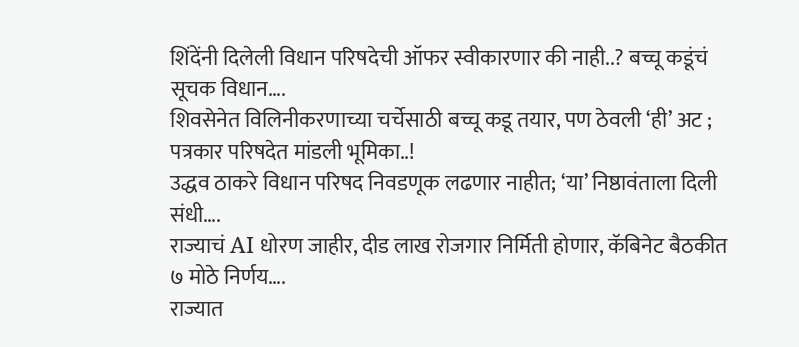शिंदेंनी दिलेली विधान परिषदेची ऑफर स्वीकारणार की नाही..? बच्चू कडूंचं सूचक विधान….
शिवसेनेत विलिनीकरणाच्या चर्चेसाठी बच्चू कडू तयार, पण ठेवली ‘ही’ अट ; पत्रकार परिषदेत मांडली भूमिका..!
उद्धव ठाकरे विधान परिषद निवडणूक लढणार नाहीत; ‘या’ निष्ठावंताला दिली संधी….
राज्याचं AI धोरण जाहीर, दीड लाख रोजगार निर्मिती होणार, कॅबिनेट बैठकीत ७ मोठे निर्णय….
राज्यात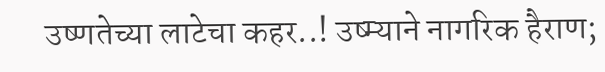उष्णतेच्या लाटेचा कहर..! उष्म्याने नागरिक हैराण;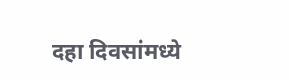दहा दिवसांमध्ये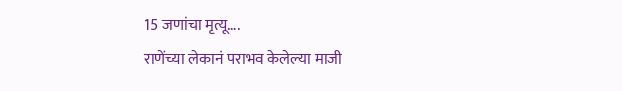15 जणांचा मृत्यू….
राणेंच्या लेकानं पराभव केलेल्या माजी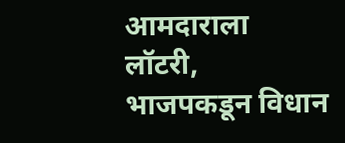आमदाराला लॉटरी, भाजपकडून विधान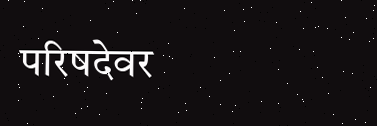परिषदेवर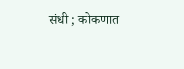संधी ; कोकणात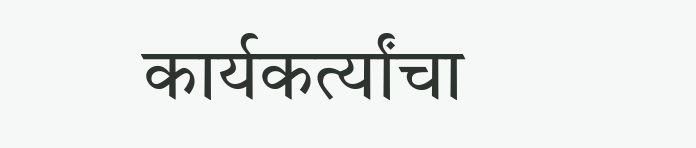कार्यकर्त्यांचा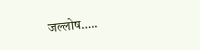जल्लोष…..